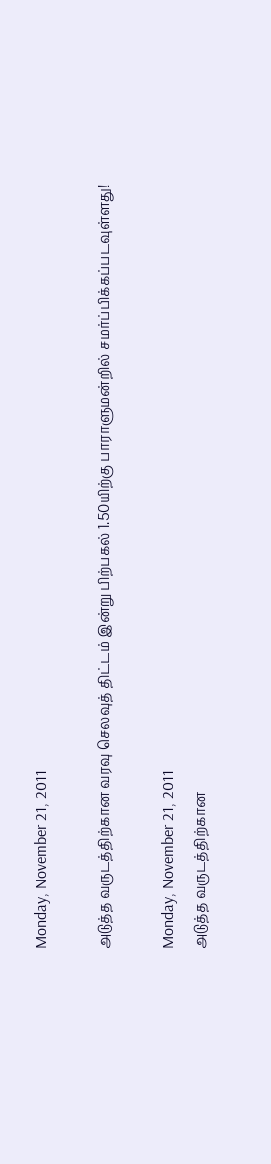Monday, November 21, 2011

அடுத்த வருடத்திற்கான வரவு செலவுத் திட்டம் இன்று பிற்பகல் 1.50யிற்கு பாராளுமன்றில் சமர்ப்பிக்கப்படவுள்ளது!

Monday, November 21, 2011
அடுத்த வருடத்திற்கான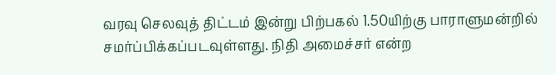வரவு செலவுத் திட்டம் இன்று பிற்பகல் 1.50யிற்கு பாராளுமன்றில் சமர்ப்பிக்கப்படவுள்ளது. நிதி அமைச்சர் என்ற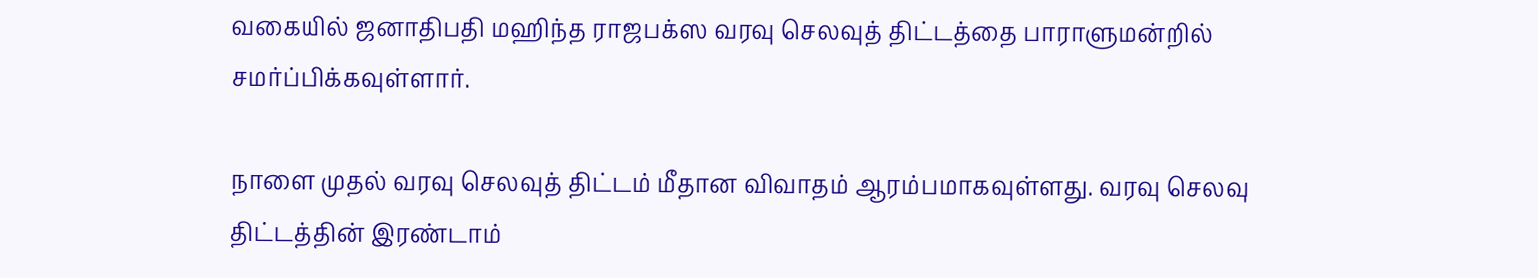வகையில் ஜனாதிபதி மஹிந்த ராஜபக்ஸ வரவு செலவுத் திட்டத்தை பாராளுமன்றில் சமர்ப்பிக்கவுள்ளார்.

நாளை முதல் வரவு செலவுத் திட்டம் மீதான விவாதம் ஆரம்பமாகவுள்ளது. வரவு செலவு திட்டத்தின் இரண்டாம்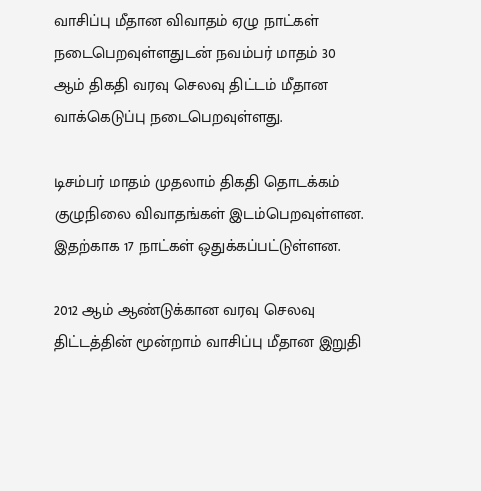வாசிப்பு மீதான விவாதம் ஏழு நாட்கள் நடைபெறவுள்ளதுடன் நவம்பர் மாதம் 30 ஆம் திகதி வரவு செலவு திட்டம் மீதான வாக்கெடுப்பு நடைபெறவுள்ளது.

டிசம்பர் மாதம் முதலாம் திகதி தொடக்கம் குழுநிலை விவாதங்கள் இடம்பெறவுள்ளன. இதற்காக 17 நாட்கள் ஒதுக்கப்பட்டுள்ளன.

2012 ஆம் ஆண்டுக்கான வரவு செலவு திட்டத்தின் மூன்றாம் வாசிப்பு மீதான இறுதி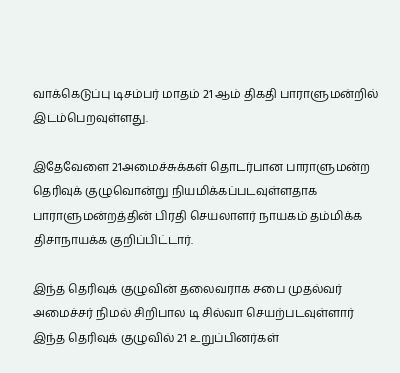வாக்கெடுப்பு டிசம்பர் மாதம் 21 ஆம் திகதி பாராளுமன்றில் இடம்பெறவுள்ளது.

இதேவேளை 21அமைச்சுக்கள் தொடர்பான பாராளுமன்ற தெரிவுக் குழுவொன்று நியமிக்கப்படவுள்ளதாக பாராளுமன்றத்தின் பிரதி செயலாளர் நாயகம் தம்மிக்க திசாநாயக்க குறிப்பிட்டார்.

இந்த தெரிவுக் குழுவின் தலைவராக சபை முதல்வர் அமைச்சர் நிமல் சிறிபால டி சில்வா செயற்படவுள்ளார் இந்த தெரிவுக் குழுவில் 21 உறுப்பினர்கள்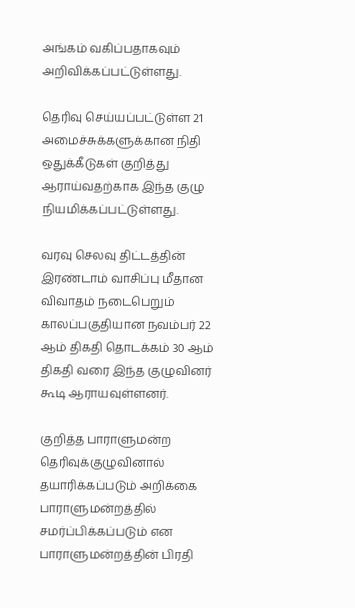அங்கம் வகிப்பதாகவும் அறிவிக்கப்பட்டுள்ளது.

தெரிவு செய்யப்பட்டுள்ள 21 அமைச்சுக்களுக்கான நிதி ஒதுக்கீடுகள் குறித்து ஆராய்வதற்காக இந்த குழு நியமிக்கப்பட்டுள்ளது.

வரவு செலவு திட்டத்தின் இரண்டாம் வாசிப்பு மீதான விவாதம் நடைபெறும் காலப்பகுதியான நவம்பர் 22 ஆம் திகதி தொடக்கம் 30 ஆம் திகதி வரை இந்த குழுவினர் கூடி ஆராயவுள்ளனர்.

குறித்த பாராளுமன்ற தெரிவுக்குழுவினால் தயாரிக்கப்படும் அறிக்கை பாராளுமன்றத்தில் சமர்ப்பிக்கப்படும் என பாராளுமன்றத்தின் பிரதி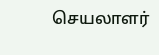செயலாளர்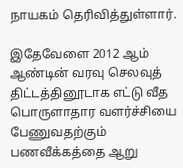நாயகம் தெரிவித்துள்ளார்.

இதேவேளை 2012 ஆம் ஆண்டின் வரவு செலவுத் திட்டத்தினூடாக எட்டு வீத பொருளாதார வளர்ச்சியை பேணுவதற்கும் பணவீக்கத்தை ஆறு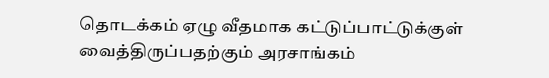தொடக்கம் ஏழு வீதமாக கட்டுப்பாட்டுக்குள் வைத்திருப்பதற்கும் அரசாங்கம்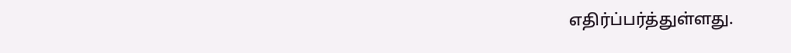எதிர்ப்பர்த்துள்ளது.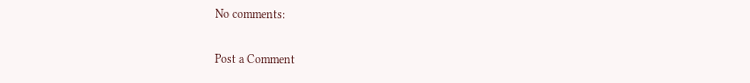No comments:

Post a Comment